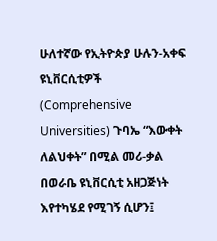ሁለተኛው የኢትዮጵያ ሁሉን-አቀፍ ዩኒቨርሲቲዎች (Comprehensive Universities) ጉባኤ “እውቀት ለልህቀት” በሚል መሪ-ቃል በወራቤ ዩኒቨርሲቲ አዘጋጅነት እየተካሄደ የሚገኝ ሲሆን፤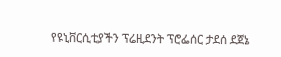የዩኒቨርሲቲያችን ፕሬዚደንት ፕሮፌሰር ታደሰ ደጀኔ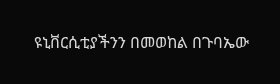ዩኒቨርሲቲያችንን በመወከል በጉባኤው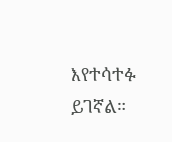እየተሳተፉ ይገኛል።